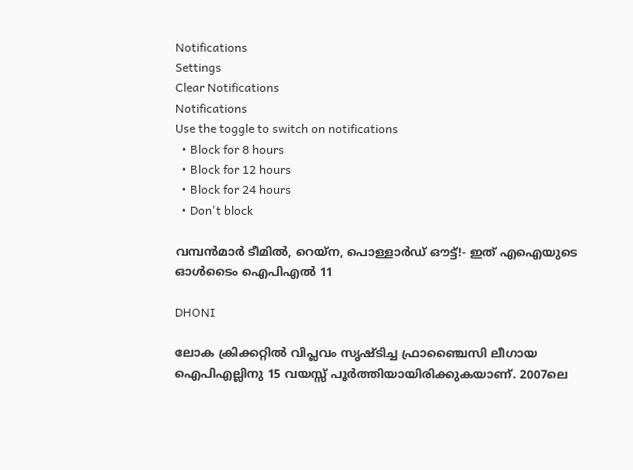Notifications
Settings
Clear Notifications
Notifications
Use the toggle to switch on notifications
  • Block for 8 hours
  • Block for 12 hours
  • Block for 24 hours
  • Don't block

വമ്പന്‍മാര്‍ ടീമില്‍, റെയ്‌ന, പൊള്ളാര്‍ഡ് ഔട്ട്!- ഇത് എഐയുടെ ഓള്‍ടൈം ഐപിഎല്‍ 11

DHONI

ലോക ക്രിക്കറ്റില്‍ വിപ്ലവം സൃഷ്ടിച്ച ഫ്രാഞ്ചൈസി ലീഗായ ഐപിഎല്ലിനു 15 വയസ്സ് പൂര്‍ത്തിയായിരിക്കുകയാണ്. 2007ലെ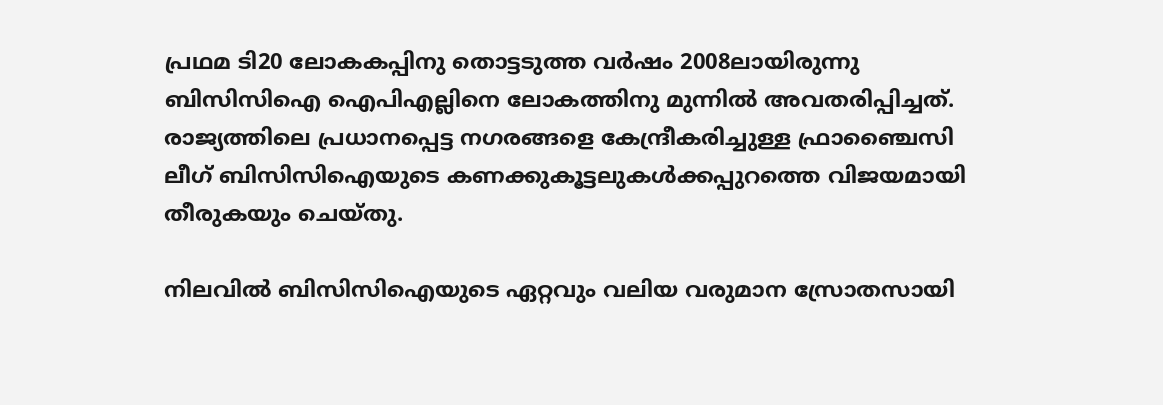പ്രഥമ ടി20 ലോകകപ്പിനു തൊട്ടടുത്ത വര്‍ഷം 2008ലായിരുന്നു ബിസിസിഐ ഐപിഎല്ലിനെ ലോകത്തിനു മുന്നില്‍ അവതരിപ്പിച്ചത്. രാജ്യത്തിലെ പ്രധാനപ്പെട്ട നഗരങ്ങളെ കേന്ദ്രീകരിച്ചുള്ള ഫ്രാഞ്ചൈസി ലീഗ് ബിസിസിഐയുടെ കണക്കുകൂട്ടലുകള്‍ക്കപ്പുറത്തെ വിജയമായി തീരുകയും ചെയ്തു.

നിലവില്‍ ബിസിസിഐയുടെ ഏറ്റവും വലിയ വരുമാന സ്രോതസായി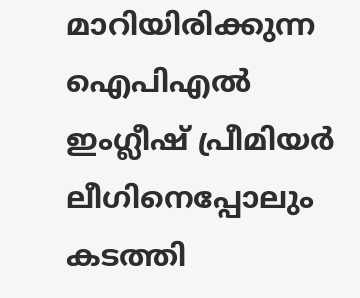മാറിയിരിക്കുന്ന ഐപിഎല്‍ ഇംഗ്ലീഷ് പ്രീമിയര്‍ ലീഗിനെപ്പോലും കടത്തി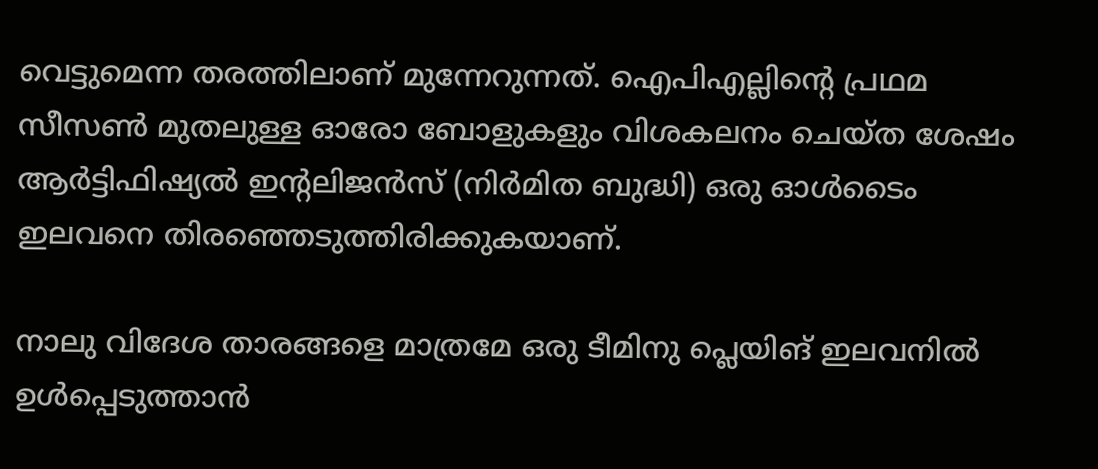വെട്ടുമെന്ന തരത്തിലാണ് മുന്നേറുന്നത്. ഐപിഎല്ലിന്റെ പ്രഥമ സീസണ്‍ മുതലുള്ള ഓരോ ബോളുകളും വിശകലനം ചെയ്ത ശേഷം ആര്‍ട്ടിഫിഷ്യല്‍ ഇന്റലിജന്‍സ് (നിര്‍മിത ബുദ്ധി) ഒരു ഓള്‍ടൈം ഇലവനെ തിരഞ്ഞെടുത്തിരിക്കുകയാണ്.

നാലു വിദേശ താരങ്ങളെ മാത്രമേ ഒരു ടീമിനു പ്ലെയിങ് ഇലവനില്‍ ഉള്‍പ്പെടുത്താന്‍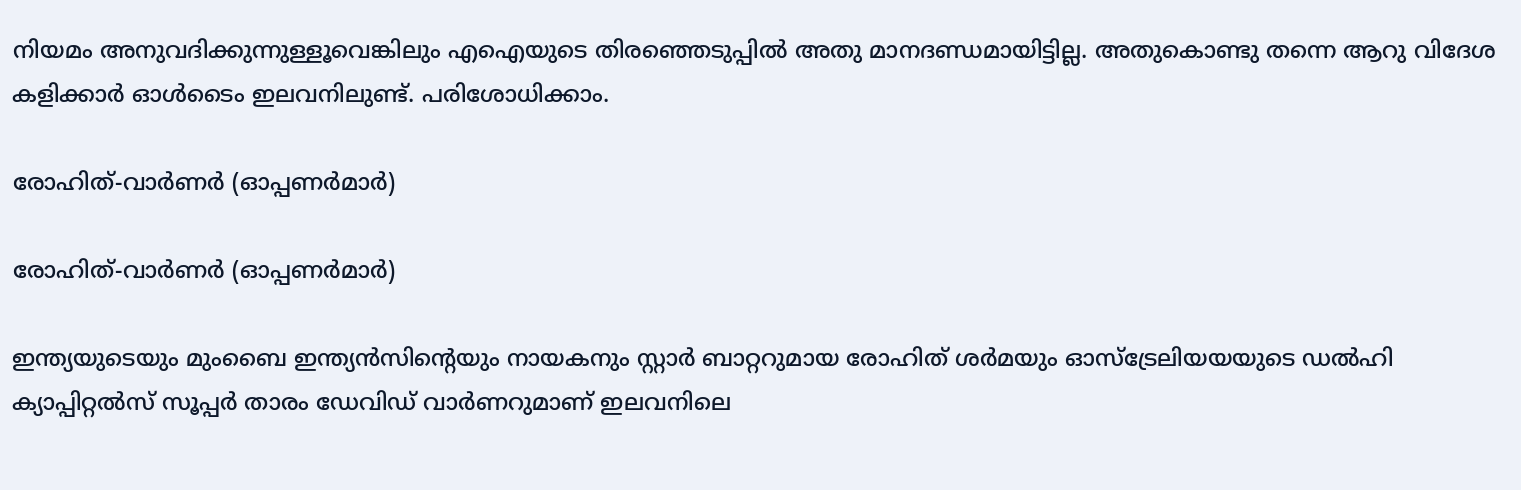നിയമം അനുവദിക്കുന്നുള്ളൂവെങ്കിലും എഐയുടെ തിരഞ്ഞെടുപ്പില്‍ അതു മാനദണ്ഡമായിട്ടില്ല. അതുകൊണ്ടു തന്നെ ആറു വിദേശ കളിക്കാര്‍ ഓള്‍ടൈം ഇലവനിലുണ്ട്. പരിശോധിക്കാം.

രോഹിത്-വാര്‍ണര്‍ (ഓപ്പണര്‍മാര്‍)

രോഹിത്-വാര്‍ണര്‍ (ഓപ്പണര്‍മാര്‍)

ഇന്ത്യയുടെയും മുംബൈ ഇന്ത്യന്‍സിന്റെയും നായകനും സ്റ്റാര്‍ ബാറ്ററുമായ രോഹിത് ശര്‍മയും ഓസ്‌ട്രേലിയയയുടെ ഡല്‍ഹി ക്യാപ്പിറ്റല്‍സ് സൂപ്പര്‍ താരം ഡേവിഡ് വാര്‍ണറുമാണ് ഇലവനിലെ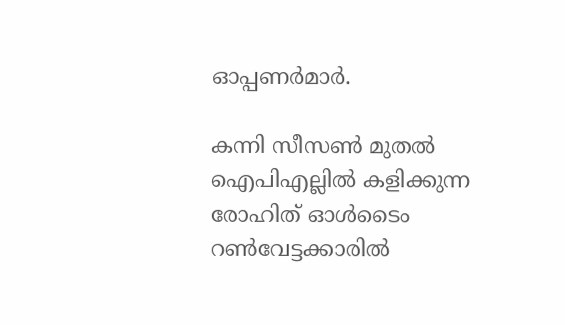ഓപ്പണര്‍മാര്‍.

കന്നി സീസണ്‍ മുതല്‍ ഐപിഎല്ലില്‍ കളിക്കുന്ന രോഹിത് ഓള്‍ടൈം റണ്‍വേട്ടക്കാരില്‍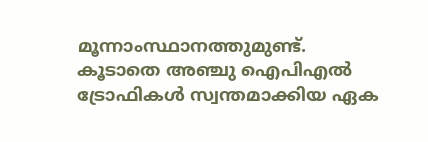മൂന്നാംസ്ഥാനത്തുമുണ്ട്. കൂടാതെ അഞ്ചു ഐപിഎല്‍ ട്രോഫികള്‍ സ്വന്തമാക്കിയ ഏക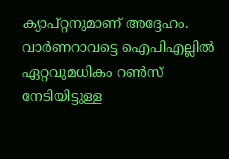ക്യാപ്റ്റനുമാണ് അദ്ദേഹം. വാര്‍ണറാവട്ടെ ഐപിഎല്ലില്‍ ഏറ്റവുമധികം റണ്‍സ് നേടിയിട്ടുള്ള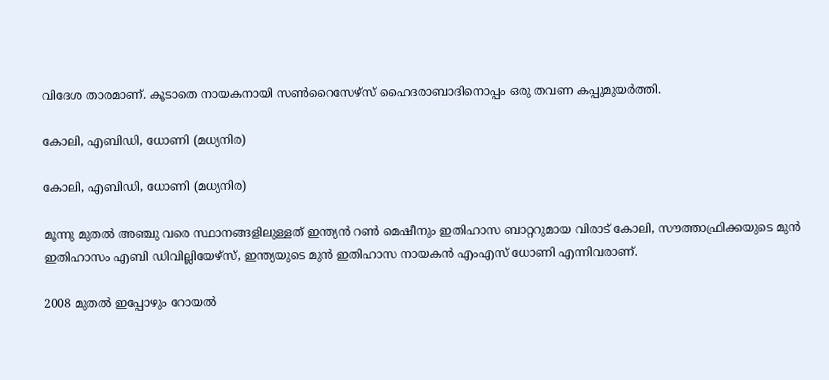വിദേശ താരമാണ്. കൂടാതെ നായകനായി സണ്‍റൈസേഴ്‌സ് ഹൈദരാബാദിനൊപ്പം ഒരു തവണ കപ്പുമുയര്‍ത്തി.

കോലി, എബിഡി, ധോണി (മധ്യനിര)

കോലി, എബിഡി, ധോണി (മധ്യനിര)

മൂന്നു മുതല്‍ അഞ്ചു വരെ സ്ഥാനങ്ങളിലുള്ളത് ഇന്ത്യന്‍ റണ്‍ മെഷീനും ഇതിഹാസ ബാറ്ററുമായ വിരാട് കോലി, സൗത്താഫ്രിക്കയുടെ മുന്‍ ഇതിഹാസം എബി ഡിവില്ലിയേഴ്‌സ്, ഇന്ത്യയുടെ മുന്‍ ഇതിഹാസ നായകന്‍ എംഎസ് ധോണി എന്നിവരാണ്.

2008 മുതല്‍ ഇപ്പോഴും റോയല്‍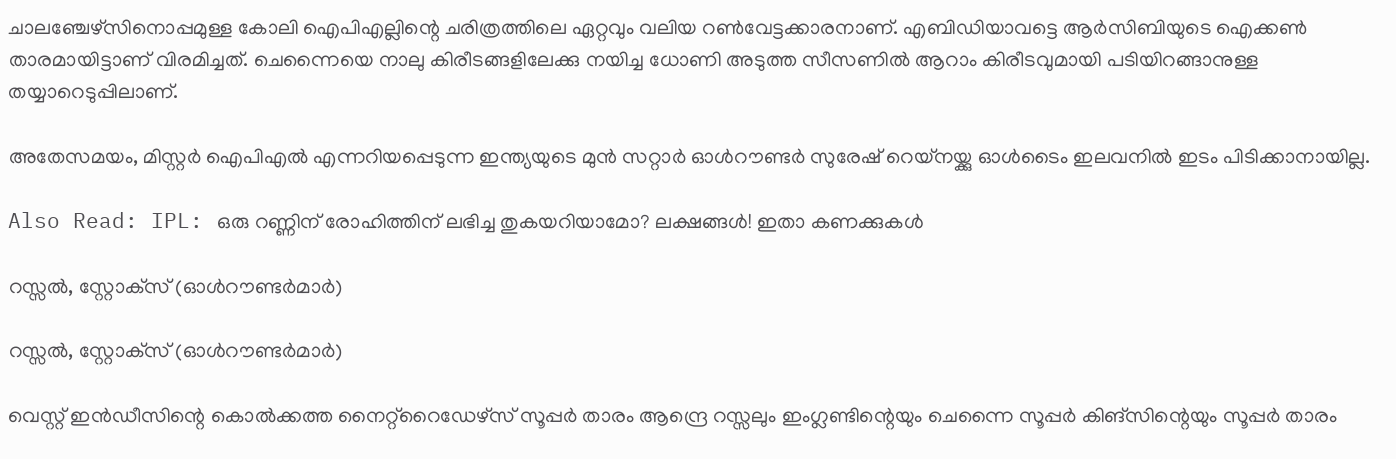ചാലഞ്ചേഴ്‌സിനൊപ്പമുള്ള കോലി ഐപിഎല്ലിന്റെ ചരിത്രത്തിലെ ഏറ്റവും വലിയ റണ്‍വേട്ടക്കാരനാണ്. എബിഡിയാവട്ടെ ആര്‍സിബിയുടെ ഐക്കണ്‍ താരമായിട്ടാണ് വിരമിച്ചത്. ചെന്നൈയെ നാലു കിരീടങ്ങളിലേക്കു നയിച്ച ധോണി അടുത്ത സീസണില്‍ ആറാം കിരീടവുമായി പടിയിറങ്ങാനുള്ള തയ്യാറെടുപ്പിലാണ്.

അതേസമയം, മിസ്റ്റര്‍ ഐപിഎല്‍ എന്നറിയപ്പെടുന്ന ഇന്ത്യയുടെ മുന്‍ സറ്റാര്‍ ഓള്‍റൗണ്ടര്‍ സുരേഷ് റെയ്‌നയ്ക്കു ഓള്‍ടൈം ഇലവനില്‍ ഇടം പിടിക്കാനായില്ല.

Also Read: IPL: ഒരു റണ്ണിന് രോഹിത്തിന് ലഭിച്ച തുകയറിയാമോ? ലക്ഷങ്ങള്‍! ഇതാ കണക്കുകള്‍

റസ്സല്‍, സ്റ്റോക്‌സ് (ഓള്‍റൗണ്ടര്‍മാര്‍)

റസ്സല്‍, സ്റ്റോക്‌സ് (ഓള്‍റൗണ്ടര്‍മാര്‍)

വെസ്റ്റ് ഇന്‍ഡീസിന്റെ കൊല്‍ക്കത്ത നൈറ്റ്‌റൈഡേഴ്‌സ് സൂപ്പര്‍ താരം ആന്ദ്രെ റസ്സലും ഇംഗ്ലണ്ടിന്റെയും ചെന്നൈ സൂപ്പര്‍ കിങ്‌സിന്റെയും സൂപ്പര്‍ താരം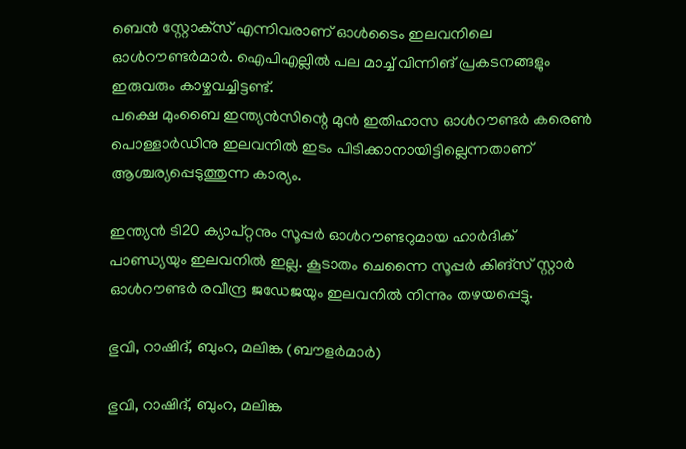ബെന്‍ സ്റ്റോക്‌സ് എന്നിവരാണ് ഓള്‍ടൈം ഇലവനിലെ ഓള്‍റൗണ്ടര്‍മാര്‍. ഐപിഎല്ലില്‍ പല മാച്ച് വിന്നിങ് പ്രകടനങ്ങളും ഇരുവരും കാഴ്ചവച്ചിട്ടണ്ട്.
പക്ഷെ മുംബൈ ഇന്ത്യന്‍സിന്റെ മുന്‍ ഇതിഹാസ ഓള്‍റൗണ്ടര്‍ കരെണ്‍ പൊള്ളാര്‍ഡിനു ഇലവനില്‍ ഇടം പിടിക്കാനായിട്ടില്ലെന്നതാണ് ആശ്ചര്യപ്പെടുത്തുന്ന കാര്യം.

ഇന്ത്യന്‍ ടി20 ക്യാപ്റ്റനും സൂപ്പര്‍ ഓള്‍റൗണ്ടറുമായ ഹാര്‍ദിക് പാണ്ഡ്യയും ഇലവനില്‍ ഇല്ല. കൂടാതം ചെന്നൈ സൂപ്പര്‍ കിങ്സ് സ്റ്റാര്‍ ഓള്‍റൗണ്ടര്‍ രവീന്ദ്ര ജഡേജയും ഇലവനില്‍ നിന്നും തഴയപ്പെട്ടു.

ഭുവി, റാഷിദ്, ബുംറ, മലിങ്ക (ബൗളര്‍മാര്‍)

ഭുവി, റാഷിദ്, ബുംറ, മലിങ്ക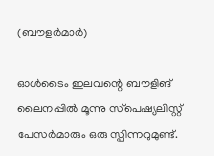(ബൗളര്‍മാര്‍)

ഓള്‍ടൈം ഇലവന്റെ ബൗളിങ് ലൈനപ്പില്‍ മൂന്നു സ്‌പെഷ്യലിസ്റ്റ് പേസര്‍മാരും ഒരു സ്പിന്നറുമുണ്ട്.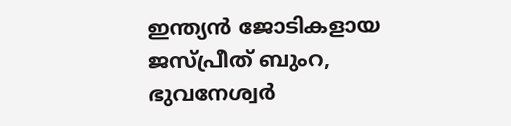ഇന്ത്യന്‍ ജോടികളായ ജസ്പ്രീത് ബുംറ, ഭുവനേശ്വര്‍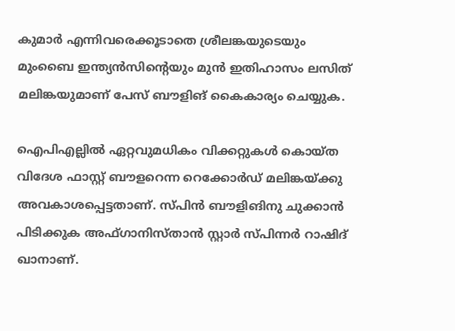കുമാര്‍ എന്നിവരെക്കൂടാതെ ശ്രീലങ്കയുടെയും മുംബൈ ഇന്ത്യന്‍സിന്റെയും മുന്‍ ഇതിഹാസം ലസിത് മലിങ്കയുമാണ് പേസ് ബൗളിങ് കൈകാര്യം ചെയ്യുക.

ഐപിഎല്ലില്‍ ഏറ്റവുമധികം വിക്കറ്റുകള്‍ കൊയ്ത വിദേശ ഫാസ്റ്റ് ബൗളറെന്ന റെക്കോര്‍ഡ് മലിങ്കയ്ക്കു അവകാശപ്പെട്ടതാണ്. സ്പിന്‍ ബൗളിങിനു ചുക്കാന്‍ പിടിക്കുക അഫ്ഗാനിസ്താന്‍ സ്റ്റാര്‍ സ്പിന്നര്‍ റാഷിദ് ഖാനാണ്.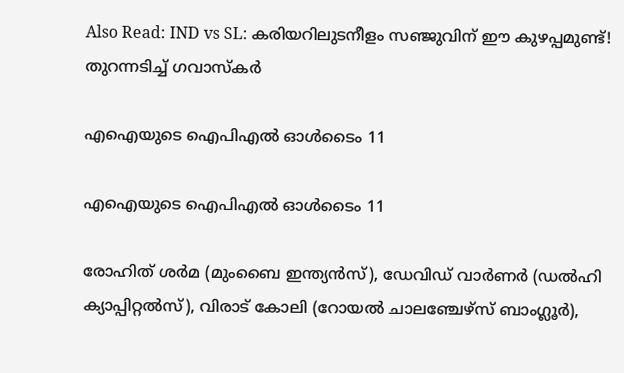Also Read: IND vs SL: കരിയറിലുടനീളം സഞ്ജുവിന് ഈ കുഴപ്പമുണ്ട്! തുറന്നടിച്ച് ഗവാസ്‌കര്‍

എഐയുടെ ഐപിഎല്‍ ഓള്‍ടൈം 11

എഐയുടെ ഐപിഎല്‍ ഓള്‍ടൈം 11

രോഹിത് ശര്‍മ (മുംബൈ ഇന്ത്യന്‍സ്), ഡേവിഡ് വാര്‍ണര്‍ (ഡല്‍ഹി ക്യാപ്പിറ്റല്‍സ്), വിരാട് കോലി (റോയല്‍ ചാലഞ്ചേഴ്‌സ് ബാംഗ്ലൂര്‍),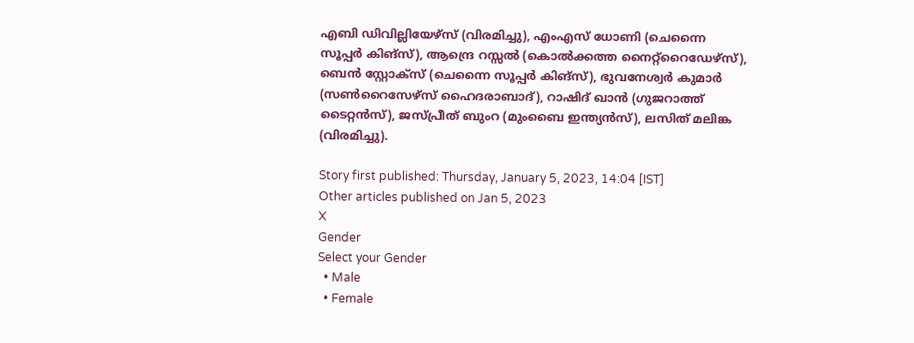എബി ഡിവില്ലിയേഴ്‌സ് (വിരമിച്ചു), എംഎസ് ധോണി (ചെന്നൈ സൂപ്പര്‍ കിങ്‌സ്), ആന്ദ്രെ റസ്സല്‍ (കൊല്‍ക്കത്ത നൈറ്റ്‌റൈഡേഴ്‌സ്), ബെന്‍ സ്റ്റോക്‌സ് (ചെന്നൈ സൂപ്പര്‍ കിങ്‌സ്), ഭുവനേശ്വര്‍ കുമാര്‍ (സണ്‍റൈസേഴ്‌സ് ഹൈദരാബാദ്), റാഷിദ് ഖാന്‍ (ഗുജറാത്ത് ടൈറ്റന്‍സ്), ജസ്പ്രീത് ബുംറ (മുംബൈ ഇന്ത്യന്‍സ്), ലസിത് മലിങ്ക (വിരമിച്ചു).

Story first published: Thursday, January 5, 2023, 14:04 [IST]
Other articles published on Jan 5, 2023
X
Gender
Select your Gender
  • Male
  • Female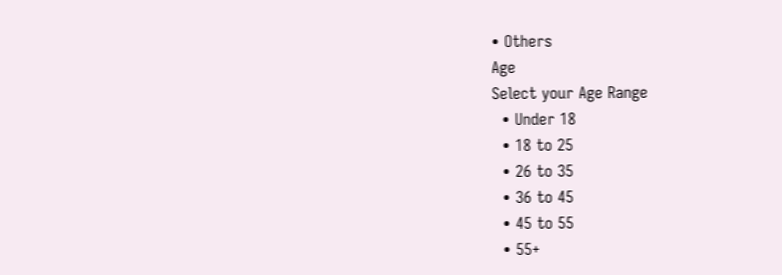• Others
Age
Select your Age Range
  • Under 18
  • 18 to 25
  • 26 to 35
  • 36 to 45
  • 45 to 55
  • 55+